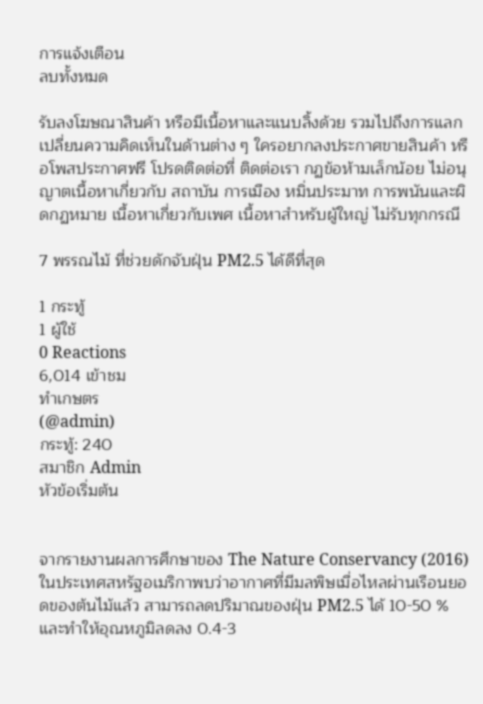การแจ้งเตือน
ลบทั้งหมด

รับลงโฆษณาสินค้า หรือมีเนื้อหาและแนบลิ้งด้วย รวมไปถึงการแลกเปลี่ยนความคิดเห็นในด้านต่าง ๆ ใครอยากลงประกาศขายสินค้า หรือโพสประกาศฟรี โปรดติดต่อที่ ติดต่อเรา กฏข้อห้ามเล็กน้อย ไม่อนุญาตเนื้อหาเกี่ยวกับ สถาบัน การเมือง หมิ่นประมาท การพนันและผิดกฏหมาย เนื้อหาเกี่ยวกับเพศ เนื้อหาสำหรับผู้ใหญ่ ไม่รับทุกกรณี

7 พรรณไม้ ที่ช่วยดักจับฝุ่น PM2.5 ได้ดีที่สุด

1 กระทู้
1 ผู้ใช้
0 Reactions
6,014 เข้าชม
ทำเกษตร
(@admin)
กระทู้: 240
สมาชิก Admin
หัวข้อเริ่มต้น


จากรายงานผลการศึกษาของ The Nature Conservancy (2016) ในประเทศสหรัฐอเมริกาพบว่าอากาศที่มีมลพิษเมื่อไหลผ่านเรือนยอดของต้นไม้แล้ว สามารถลดปริมาณของฝุ่น PM2.5 ได้ 10-50 % และทำให้อุณหภูมิลดลง 0.4-3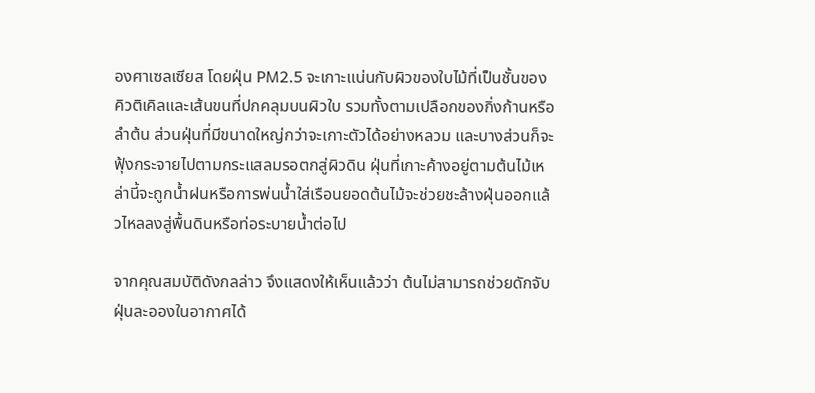องศาเซลเซียส โดยฝุ่น PM2.5 จะเกาะแน่นกับผิวของใบไม้ที่เป็นชั้นของคิวติเคิลและเส้นขนที่ปกคลุมบนผิวใบ รวมทั้งตามเปลือกของกิ่งก้านหรือลำต้น ส่วนฝุ่นที่มีขนาดใหญ่กว่าจะเกาะตัวได้อย่างหลวม และบางส่วนก็จะฟุ้งกระจายไปตามกระแสลมรอตกสู่ผิวดิน ฝุ่นที่เกาะค้างอยู่ตามต้นไม้เหล่านี้จะถูกน้ำฝนหรือการพ่นน้ำใส่เรือนยอดต้นไม้จะช่วยชะล้างฝุ่นออกแล้วไหลลงสู่พื้นดินหรือท่อระบายน้ำต่อไป

จากคุณสมบัติดังกลล่าว จึงแสดงให้เห็นแล้วว่า ต้นไม่สามารถช่วยดักจับฝุ่นละอองในอากาศได้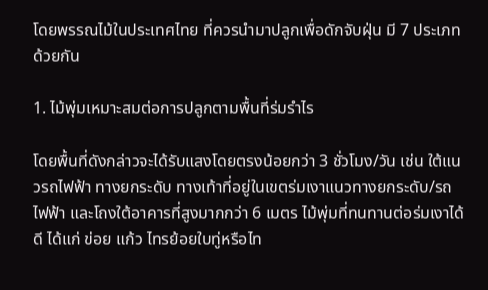โดยพรรณไม้ในประเทศไทย ที่ควรนำมาปลูกเพื่อดักจับฝุ่น มี 7 ประเภทด้วยกัน

1. ไม้พุ่มเหมาะสมต่อการปลูกตามพื้นที่ร่มรำไร

โดยพื้นที่ดังกล่าวจะได้รับแสงโดยตรงน้อยกว่า 3 ชั่วโมง/วัน เช่น ใต้แนวรถไฟฟ้า ทางยกระดับ ทางเท้าที่อยู่ในเขตร่มเงาแนวทางยกระดับ/รถไฟฟ้า และโถงใต้อาคารที่สูงมากกว่า 6 เมตร ไม้พุ่มที่ทนทานต่อร่มเงาได้ดี ได้แก่ ข่อย แก้ว ไทรย้อยใบทู่หรือไท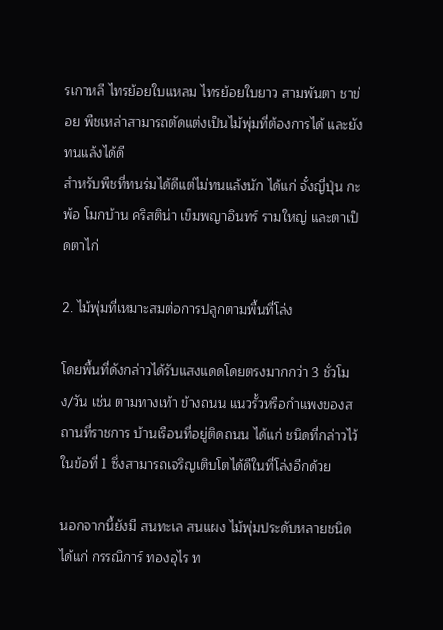รเกาหลี ไทรย้อยใบแหลม ไทรย้อยใบยาว สามพันตา ชาข่อย พืชเหล่าสามารถตัดแต่งเป็นไม้พุ่มที่ต้องการได้ และยังทนแล้งได้ดี
สำหรับพืชที่ทนร่มได้ดีแต่ไม่ทนแล้งนัก ได้แก่ จั๋งญี่ปุ่น กะพ้อ โมกบ้าน คริสติน่า เข็มพญาอินทร์ รามใหญ่ และตาเป็ดตาไก่

2. ไม้พุ่มที่เหมาะสมต่อการปลูกตามพื้นที่โล่ง

โดยพื้นที่ดังกล่าวได้รับแสงแดดโดยตรงมากกว่า 3 ชั่วโมง/วัน เช่น ตามทางเท้า ข้างถนน แนวรั้วหรือกำแพงของสถานที่ราชการ บ้านเรือนที่อยู่ติดถนน ได้แก่ ชนิดที่กล่าวไว้ในข้อที่ 1 ซึ่งสามารถเจริญเติบโตได้ดีในที่โล่งอีกด้วย

นอกจากนี้ยังมี สนทะเล สนแผง ไม้พุ่มประดับหลายชนิด ได้แก่ กรรณิการ์ ทองอุไร ท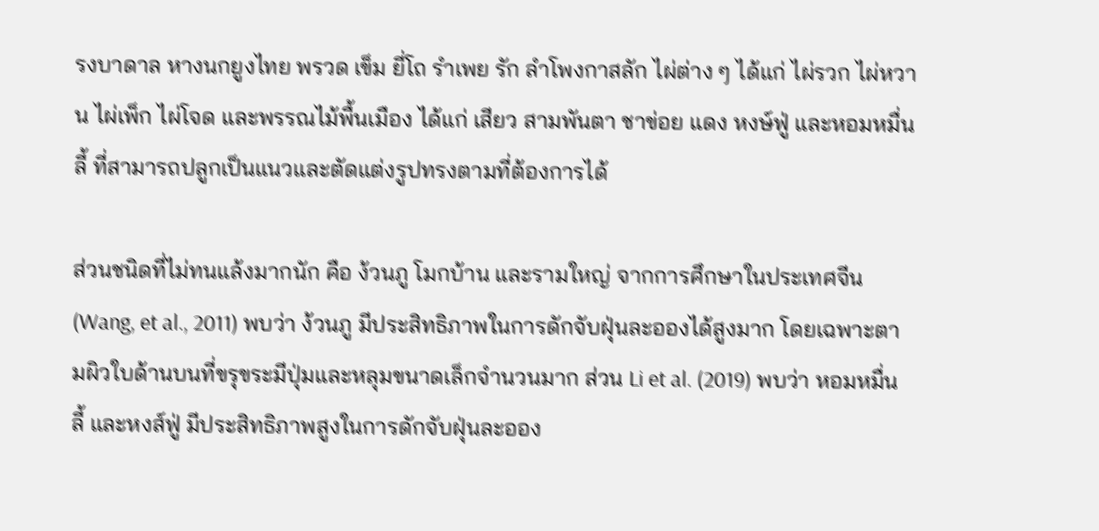รงบาดาล หางนกยูงไทย พรวด เข็ม ยี่โถ รำเพย รัก ลำโพงกาสลัก ไผ่ต่าง ๆ ได้แก่ ไผ่รวก ไผ่หวาน ไผ่เพ็ก ไผ่โจด และพรรณไม้พื้นเมือง ได้แก่ เสียว สามพันตา ชาข่อย แดง หงษ์ฟู่ และหอมหมื่นลี้ ที่สามารถปลูกเป็นแนวและตัดแต่งรูปทรงตามที่ต้องการได้

ส่วนชนิดที่ไม่ทนแล้งมากนัก คือ ง้วนภู โมกบ้าน และรามใหญ่ จากการศึกษาในประเทศจีน (Wang, et al., 2011) พบว่า ง้วนภู มีประสิทธิภาพในการดักจับฝุ่นละอองได้สูงมาก โดยเฉพาะตามผิวใบด้านบนที่ขรุขระมีปุ่มและหลุมขนาดเล็กจำนวนมาก ส่วน Li et al. (2019) พบว่า หอมหมื่นลี้ และหงส์ฟู่ มีประสิทธิภาพสูงในการดักจับฝุ่นละออง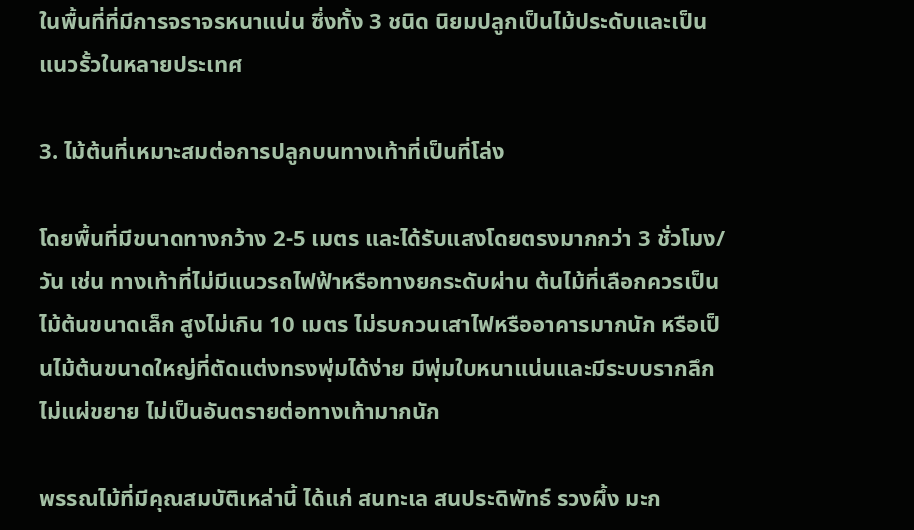ในพื้นที่ที่มีการจราจรหนาแน่น ซึ่งทั้ง 3 ชนิด นิยมปลูกเป็นไม้ประดับและเป็นแนวรั้วในหลายประเทศ

3. ไม้ต้นที่เหมาะสมต่อการปลูกบนทางเท้าที่เป็นที่โล่ง

โดยพื้นที่มีขนาดทางกว้าง 2-5 เมตร และได้รับแสงโดยตรงมากกว่า 3 ชั่วโมง/วัน เช่น ทางเท้าที่ไม่มีแนวรถไฟฟ้าหรือทางยกระดับผ่าน ต้นไม้ที่เลือกควรเป็นไม้ต้นขนาดเล็ก สูงไม่เกิน 10 เมตร ไม่รบกวนเสาไฟหรืออาคารมากนัก หรือเป็นไม้ต้นขนาดใหญ่ที่ตัดแต่งทรงพุ่มได้ง่าย มีพุ่มใบหนาแน่นและมีระบบรากลึกไม่แผ่ขยาย ไม่เป็นอันตรายต่อทางเท้ามากนัก

พรรณไม้ที่มีคุณสมบัติเหล่านี้ ได้แก่ สนทะเล สนประดิพัทธ์ รวงผึ้ง มะก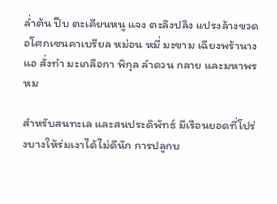ล่ำต้น ปีบ ตะเคียนหนู แจง ตะลิงปลิง แปรงล้างขวด อโศกเซนคาเบรียล หม่อน หมี่ มะขาม เฉียงพร้านางแอ สั่งทำ มะเกลือกา พิกุล ลำดวน กลาย และมหาพรหม

สำหรับสนทะเล และสนประดิพัทธ์ มีเรือนยอดที่โปร่งบางให้ร่มเงาได้ไม่ดีนัก การปลูกบ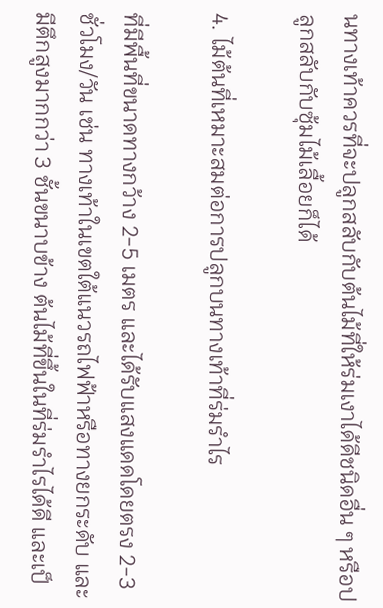นทางเท้าควรที่จะปลูกสลับกับต้นไม้ที่ให้ร่มเงาได้ดีชนิดอื่น ๆ หรือปลูกสลับกับซุ้มไม้เลื้อยก็ได้

4. ไม้ต้นที่เหมาะสมต่อการปลูกบนทางเท้าที่ร่มรำไร

ที่มีพื้นที่ขนาดทางกว้าง 2-5 เมตร และได้รับแสงแดดโดยตรง 2-3 ชั่วโมง/วัน เช่น ทางเท้าในเขตใต้แนวรถไฟฟ้าหรือทางยกระดับ และมีตึกสูงมากกว่า 3 ชั้นขนาบข้าง ต้นไม้ที่ขึ้นในที่ร่มรำไรได้ดี และเป็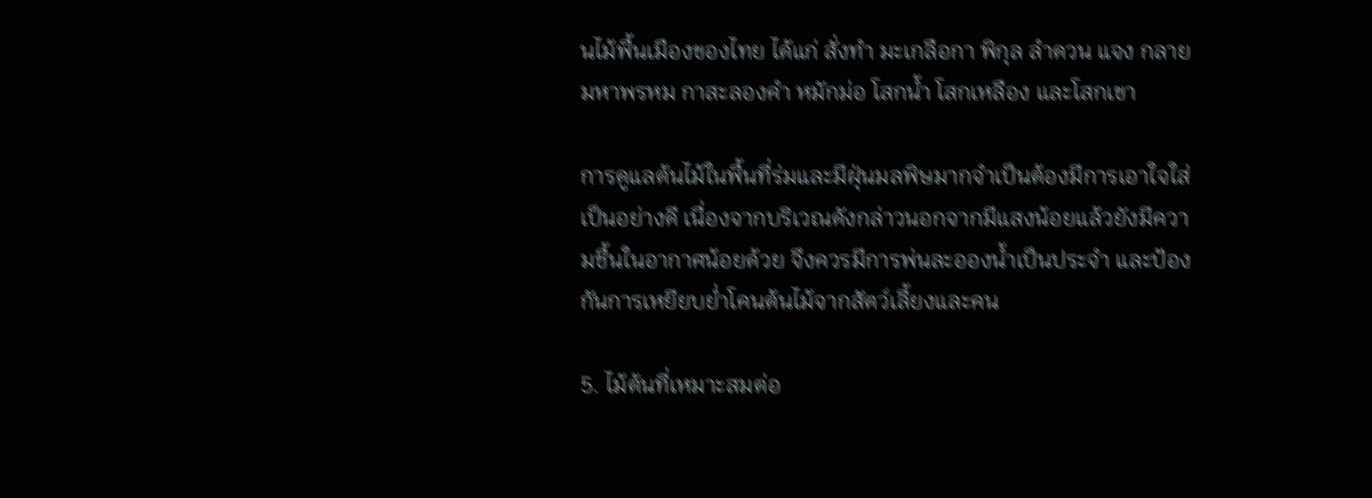นไม้พื้นเมืองของไทย ได้แก่ สั่งทำ มะเกลือกา พิกุล ลำดวน แจง กลาย มหาพรหม กาสะลองคำ หมักม่อ โสกน้ำ โสกเหลือง และโสกเขา

การดูแลต้นไม้ในพื้นที่ร่มและมีฝุ่นมลพิษมากจำเป็นต้องมีการเอาใจใส่เป็นอย่างดี เนื่องจากบริเวณดังกล่าวนอกจากมีแสงน้อยแล้วยังมีความชื้นในอากาศน้อยด้วย จึงควรมีการพ่นละอองน้ำเป็นประจำ และป้องกันการเหยียบย่ำโคนต้นไม้จากสัตว์เลี้ยงและคน

5. ไม้ต้นที่เหมาะสมต่อ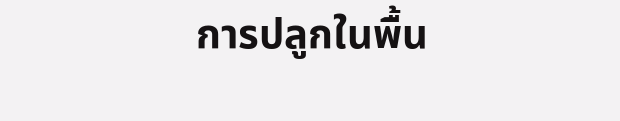การปลูกในพื้น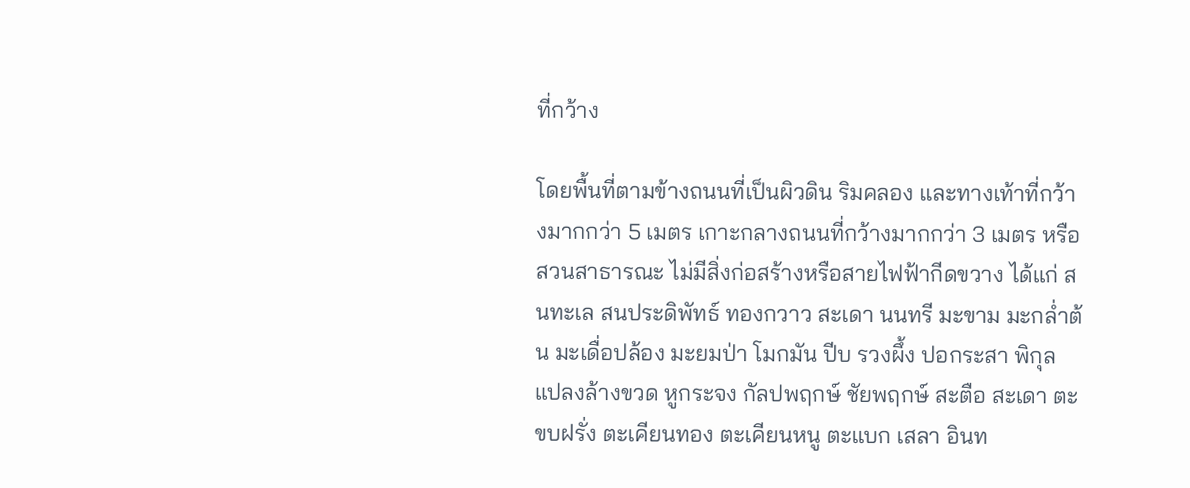ที่กว้าง

โดยพื้นที่ตามข้างถนนที่เป็นผิวดิน ริมคลอง และทางเท้าที่กว้างมากกว่า 5 เมตร เกาะกลางถนนที่กว้างมากกว่า 3 เมตร หรือสวนสาธารณะ ไม่มีสิ่งก่อสร้างหรือสายไฟฟ้ากีดขวาง ได้แก่ สนทะเล สนประดิพัทธ์ ทองกวาว สะเดา นนทรี มะขาม มะกล่ำต้น มะเดื่อปล้อง มะยมป่า โมกมัน ปีบ รวงผึ้ง ปอกระสา พิกุล แปลงล้างขวด หูกระจง กัลปพฤกษ์ ชัยพฤกษ์ สะตือ สะเดา ตะขบฝรั่ง ตะเคียนทอง ตะเคียนหนู ตะแบก เสลา อินท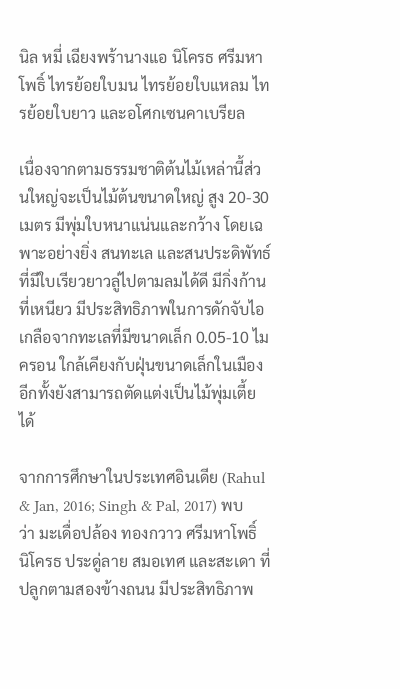นิล หมี่ เฉียงพร้านางแอ นิโครธ ศรีมหาโพธิ์ ไทรย้อยใบมน ไทรย้อยใบแหลม ไทรย้อยใบยาว และอโศกเซนคาเบรียล

เนื่องจากตามธรรมชาติต้นไม้เหล่านี้ส่วนใหญ่จะเป็นไม้ต้นขนาดใหญ่ สูง 20-30 เมตร มีพุ่มใบหนาแน่นและกว้าง โดยเฉพาะอย่างยิ่ง สนทะเล และสนประดิพัทธ์ ที่มีใบเรียวยาวลู่ไปตามลมได้ดี มีกิ่งก้านที่เหนียว มีประสิทธิภาพในการดักจับไอเกลือจากทะเลที่มีขนาดเล็ก 0.05-10 ไมครอน ใกล้เคียงกับฝุ่นขนาดเล็กในเมือง อีกทั้งยังสามารถตัดแต่งเป็นไม้พุ่มเตี้ยได้

จากการศึกษาในประเทศอินเดีย (Rahul & Jan, 2016; Singh & Pal, 2017) พบว่า มะเดื่อปล้อง ทองกวาว ศรีมหาโพธิ์ นิโครธ ประดู่ลาย สมอเทศ และสะเดา ที่ปลูกตามสองข้างถนน มีประสิทธิภาพ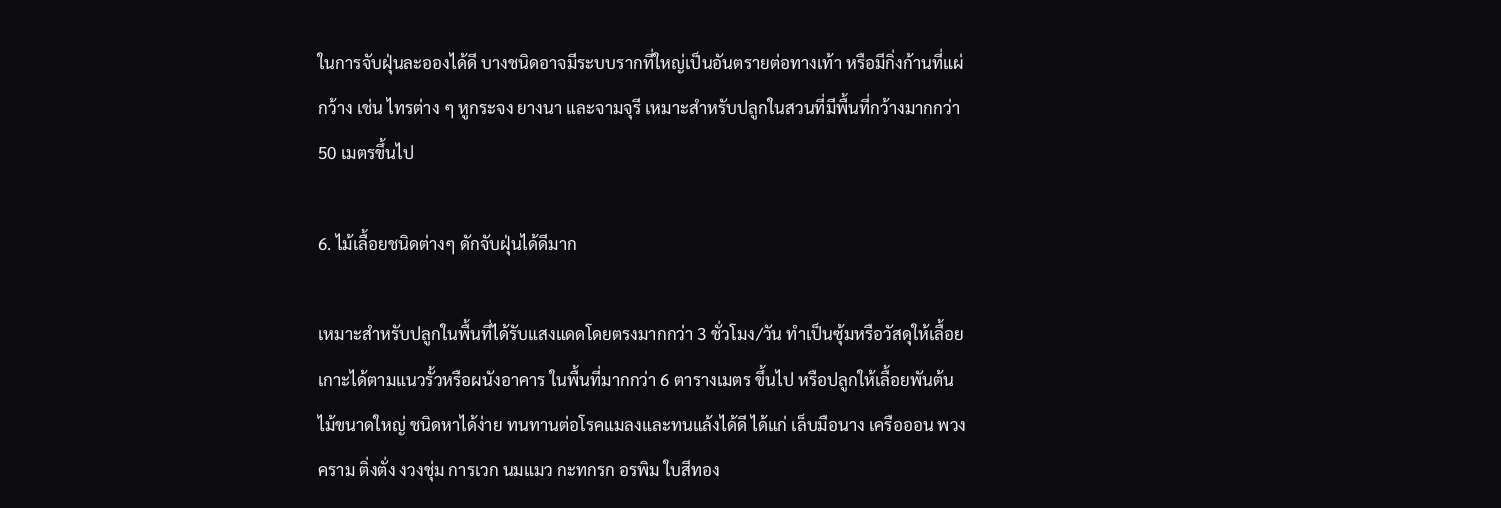ในการจับฝุ่นละอองได้ดี บางชนิดอาจมีระบบรากที่ใหญ่เป็นอันตรายต่อทางเท้า หรือมีกิ่งก้านที่แผ่กว้าง เช่น ไทรต่าง ๆ หูกระจง ยางนา และจามจุรี เหมาะสำหรับปลูกในสวนที่มีพื้นที่กว้างมากกว่า 50 เมตรขึ้นไป

6. ไม้เลื้อยชนิดต่างๆ ดักจับฝุ่นได้ดีมาก

เหมาะสำหรับปลูกในพื้นที่ได้รับแสงแดดโดยตรงมากกว่า 3 ชั่วโมง/วัน ทำเป็นซุ้มหรือวัสดุให้เลื้อยเกาะได้ตามแนวรั้วหรือผนังอาคาร ในพื้นที่มากกว่า 6 ตารางเมตร ขึ้นไป หรือปลูกให้เลื้อยพันต้นไม้ขนาดใหญ่ ชนิดหาได้ง่าย ทนทานต่อโรคแมลงและทนแล้งได้ดี ได้แก่ เล็บมือนาง เครือออน พวงคราม ติ่งตั่ง งวงชุ่ม การเวก นมแมว กะทกรก อรพิม ใบสีทอง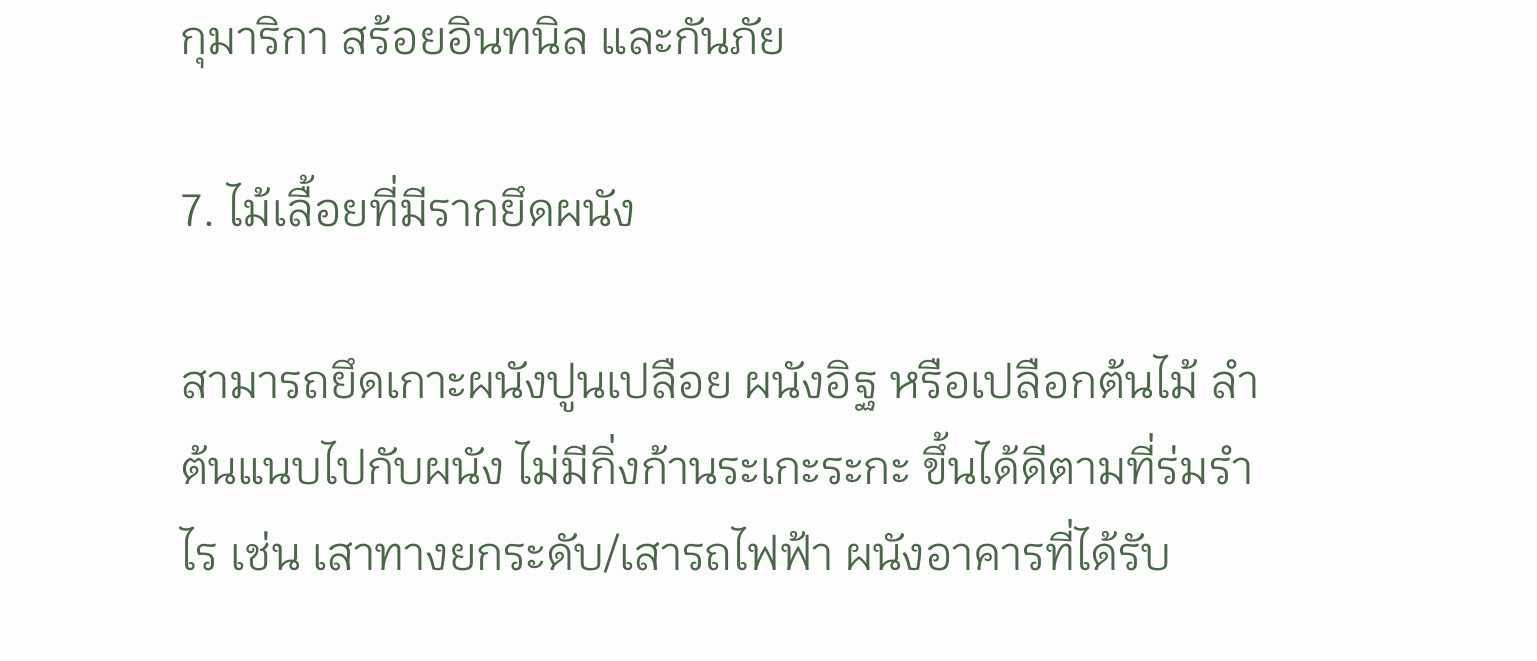กุมาริกา สร้อยอินทนิล และกันภัย

7. ไม้เลื้อยที่มีรากยึดผนัง

สามารถยึดเกาะผนังปูนเปลือย ผนังอิฐ หรือเปลือกต้นไม้ ลำต้นแนบไปกับผนัง ไม่มีกิ่งก้านระเกะระกะ ขึ้นได้ดีตามที่ร่มรำไร เช่น เสาทางยกระดับ/เสารถไฟฟ้า ผนังอาคารที่ได้รับ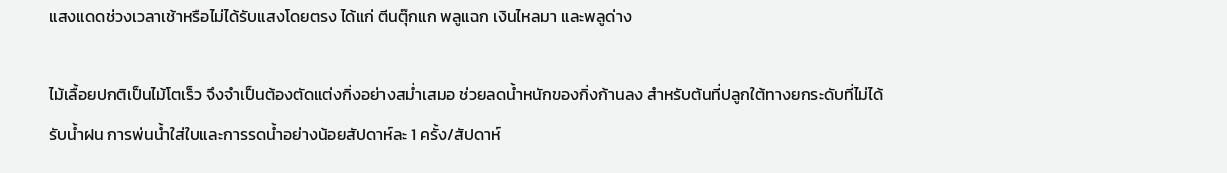แสงแดดช่วงเวลาเช้าหรือไม่ได้รับแสงโดยตรง ได้แก่ ตีนตุ๊กแก พลูแฉก เงินไหลมา และพลูด่าง

ไม้เลื้อยปกติเป็นไม้โตเร็ว จึงจำเป็นต้องตัดแต่งกิ่งอย่างสม่ำเสมอ ช่วยลดน้ำหนักของกิ่งก้านลง สำหรับต้นที่ปลูกใต้ทางยกระดับที่ไม่ได้รับน้ำฝน การพ่นน้ำใส่ใบและการรดน้ำอย่างน้อยสัปดาห์ละ 1 ครั้ง/สัปดาห์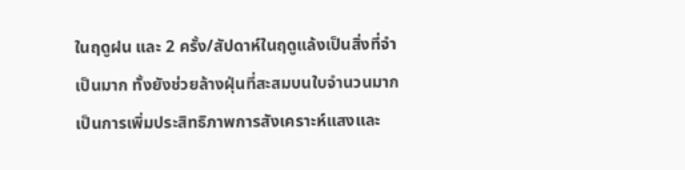ในฤดูฝน และ 2 ครั้ง/สัปดาห์ในฤดูแล้งเป็นสิ่งที่จำเป็นมาก ทั้งยังช่วยล้างฝุ่นที่สะสมบนใบจำนวนมาก เป็นการเพิ่มประสิทธิภาพการสังเคราะห์แสงและ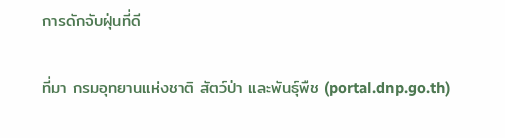การดักจับฝุ่นที่ดี

ที่มา กรมอุทยานแห่งชาติ สัตว์ป่า และพันธุ์พืช (portal.dnp.go.th)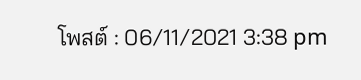โพสต์ : 06/11/2021 3:38 pm